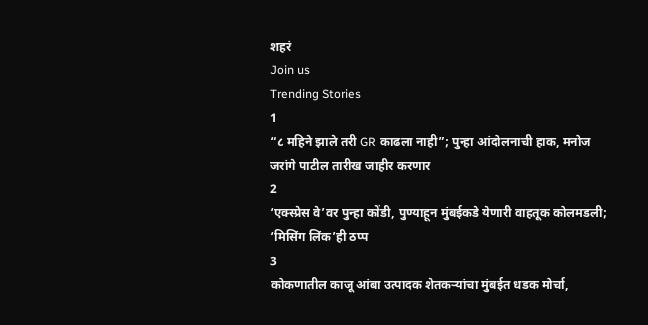शहरं
Join us
Trending Stories
1
“८ महिने झाले तरी GR काढला नाही”; पुन्हा आंदोलनाची हाक, मनोज जरांगे पाटील तारीख जाहीर करणार
2
‘एक्स्प्रेस वे’वर पुन्हा कोंडी, पुण्याहून मुंबईकडे येणारी वाहतूक कोलमडली; ‘मिसिंग लिंक’ही ठप्प
3
कोकणातील काजू आंबा उत्पादक शेतकऱ्यांचा मुंबईत धडक मोर्चा,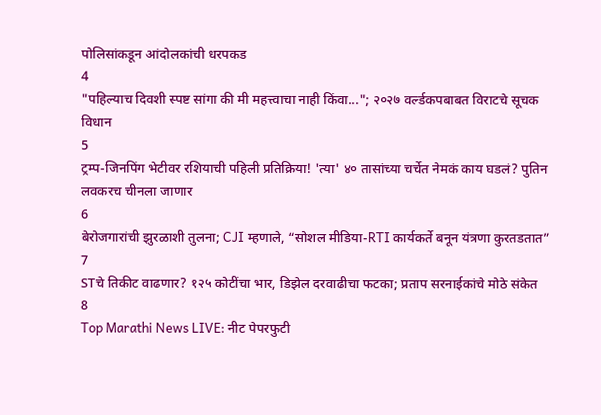पोलिसांकडून आंदोलकांची धरपकड
4
"पहिल्याच दिवशी स्पष्ट सांगा की मी महत्त्वाचा नाही किंवा..."; २०२७ वर्ल्डकपबाबत विराटचे सूचक विधान
5
ट्रम्प-जिनपिंग भेटीवर रशियाची पहिली प्रतिक्रिया! 'त्या' ४० तासांच्या चर्चेत नेमकं काय घडलं? पुतिन लवकरच चीनला जाणार
6
बेरोजगारांची झुरळाशी तुलना; CJI म्हणाले, “सोशल मीडिया-RTI कार्यकर्ते बनून यंत्रणा कुरतडतात”
7
STचे तिकीट वाढणार? १२५ कोटींचा भार, डिझेल दरवाढीचा फटका; प्रताप सरनाईकांचे मोठे संकेत
8
Top Marathi News LIVE: नीट पेपरफुटी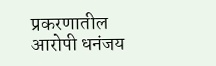प्रकरणातील आरोपी धनंजय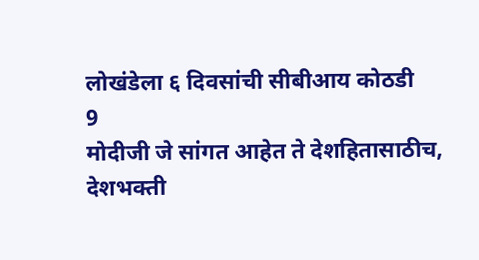लोखंडेला ६ दिवसांची सीबीआय कोठडी
9
मोदीजी जे सांगत आहेत ते देशहितासाठीच, देशभक्ती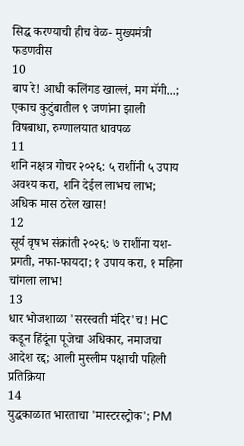सिद्ध करण्याची हीच वेळ- मुख्यमंत्री फडणवीस
10
बाप रे! आधी कलिंगड खाल्लं, मग मॅगी...; एकाच कुटुंबातील ९ जणांना झाली विषबाधा, रुग्णालयात धावपळ
11
शनि नक्षत्र गोचर २०२६: ५ राशींनी ५ उपाय अवश्य करा, शनि देईल लाभच लाभ; अधिक मास ठरेल खास!
12
सूर्य वृषभ संक्रांती २०२६: ७ राशींना यश-प्रगती, नफा-फायदा; १ उपाय करा, १ महिना चांगला लाभ!
13
धार भोजशाळा 'सरस्वती मंदिर'च! HC कडून हिंदूंना पूजेचा अधिकार, नमाजचा आदेश रद्द; आली मुस्लीम पक्षाची पहिली प्रतिक्रिया
14
युद्धकाळात भारताचा 'मास्टरस्ट्रोक'; PM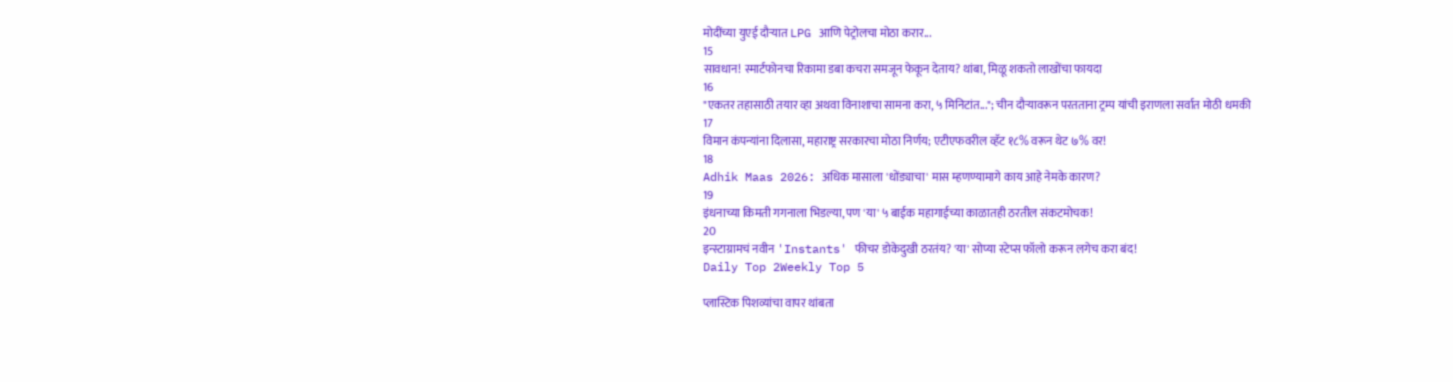मोदींच्या युएई दौऱ्यात LPG आणि पेट्रोलचा मोठा करार...
15
सावधान! स्मार्टफोनचा रिकामा डबा कचरा समजून फेकून देताय? थांबा, मिळू शकतो लाखोंचा फायदा
16
"एकतर तहासाठी तयार व्हा अथवा विनाशाचा सामना करा, ५ मिनिटांत..."; चीन दौऱ्यावरून परतताना ट्रम्प यांची इराणला सर्वात मोठी धमकी
17
विमान कंपन्यांना दिलासा, महाराष्ट्र सरकारचा मोठा निर्णय; एटीएफवरील व्हॅट १८% वरून थेट ७% वर!
18
Adhik Maas 2026: अधिक मासाला 'धोंड्याचा' मास म्हणण्यामागे काय आहे नेमके कारण?
19
इंधनाच्या किमती गगनाला भिडल्या, पण 'या' ५ बाईक महागाईच्या काळातही ठरतील संकटमोचक!
20
इन्स्टाग्रामचं नवीन 'Instants' फीचर डोकेदुखी ठरतंय? 'या' सोप्या स्टेप्स फॉलो करून लगेच करा बंद!
Daily Top 2Weekly Top 5

प्लास्टिक पिशव्यांचा वापर थांबता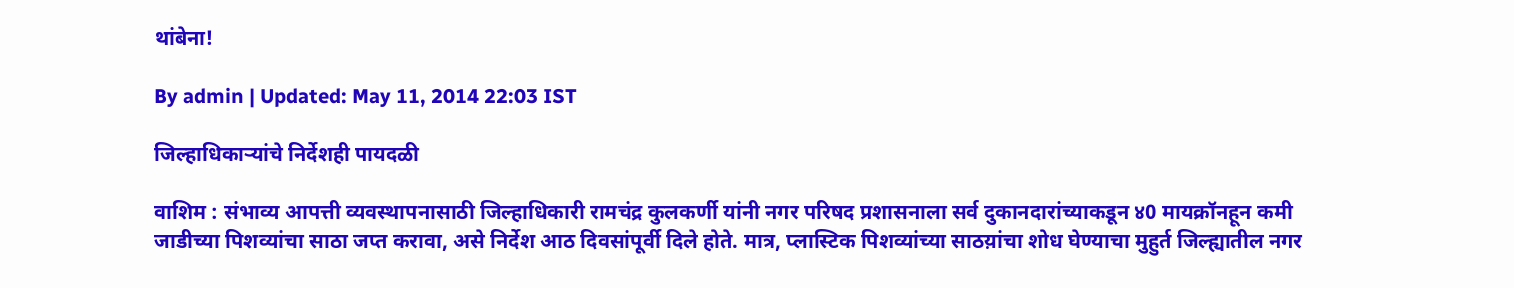थांबेना!

By admin | Updated: May 11, 2014 22:03 IST

जिल्हाधिकार्‍यांचे निर्देशही पायदळी

वाशिम : संभाव्य आपत्ती व्यवस्थापनासाठी जिल्हाधिकारी रामचंद्र कुलकर्णी यांनी नगर परिषद प्रशासनाला सर्व दुकानदारांच्याकडून ४0 मायक्रॉनहून कमी जाडीच्या पिशव्यांचा साठा जप्त करावा, असे निर्देश आठ दिवसांपूर्वी दिले होते. मात्र, प्लास्टिक पिशव्यांच्या साठय़ांचा शोध घेण्याचा मुहुर्त जिल्ह्यातील नगर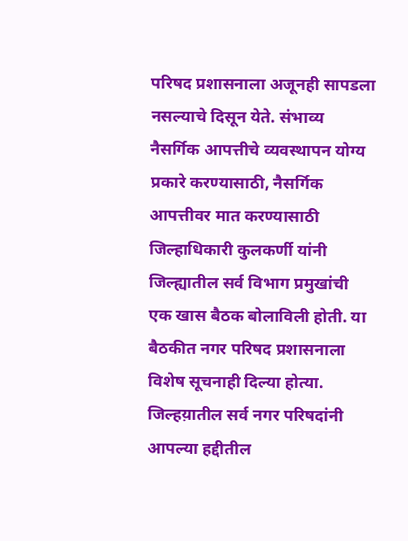परिषद प्रशासनाला अजूनही सापडला नसल्याचे दिसून येते. संभाव्य नैसर्गिक आपत्तीचे व्यवस्थापन योग्य प्रकारे करण्यासाठी, नैसर्गिक आपत्तीवर मात करण्यासाठी जिल्हाधिकारी कुलकर्णी यांनी जिल्ह्यातील सर्व विभाग प्रमुखांची एक खास बैठक बोलाविली होती. या बैठकीत नगर परिषद प्रशासनाला विशेष सूचनाही दिल्या होत्या. जिल्हय़ातील सर्व नगर परिषदांनी आपल्या हद्दीतील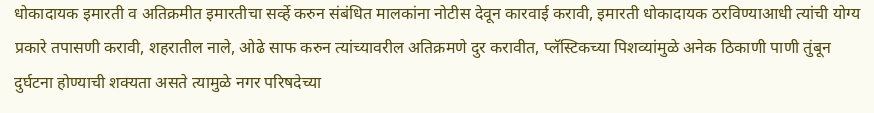धोकादायक इमारती व अतिक्रमीत इमारतीचा सर्व्हे करुन संबंधित मालकांना नोटीस देवून कारवाई करावी, इमारती धोकादायक ठरविण्याआधी त्यांची योग्य प्रकारे तपासणी करावी, शहरातील नाले, ओढे साफ करुन त्यांच्यावरील अतिक्रमणे दुर करावीत, प्लॅस्टिकच्या पिशव्यांमुळे अनेक ठिकाणी पाणी तुंबून दुर्घटना होण्याची शक्यता असते त्यामुळे नगर परिषदेच्या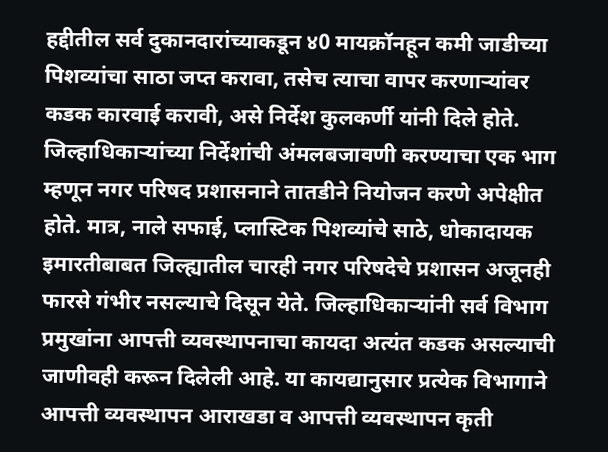हद्दीतील सर्व दुकानदारांच्याकडून ४0 मायक्रॉनहून कमी जाडीच्या पिशव्यांचा साठा जप्त करावा, तसेच त्याचा वापर करणार्‍यांवर कडक कारवाई करावी, असे निर्देश कुलकर्णी यांनी दिले होते. जिल्हाधिकार्‍यांच्या निर्देशांची अंमलबजावणी करण्याचा एक भाग म्हणून नगर परिषद प्रशासनाने तातडीने नियोजन करणे अपेक्षीत होते. मात्र, नाले सफाई, प्लास्टिक पिशव्यांचे साठे, धोकादायक इमारतीबाबत जिल्ह्यातील चारही नगर परिषदेचे प्रशासन अजूनही फारसे गंभीर नसल्याचे दिसून येते. जिल्हाधिकार्‍यांनी सर्व विभाग प्रमुखांना आपत्ती व्यवस्थापनाचा कायदा अत्यंत कडक असल्याची जाणीवही करून दिलेली आहे. या कायद्यानुसार प्रत्येक विभागाने आपत्ती व्यवस्थापन आराखडा व आपत्ती व्यवस्थापन कृती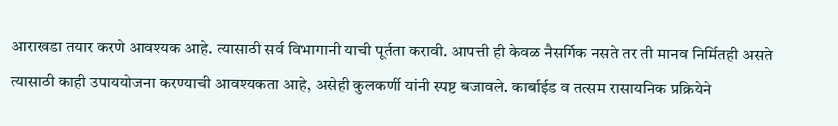आराखडा तयार करणे आवश्यक आहे. त्यासाठी सर्व विभागानी याची पूर्तता करावी. आपत्ती ही केवळ नैसर्गिक नसते तर ती मानव निर्मितही असते त्यासाठी काही उपाययोजना करण्याची आवश्यकता आहे, असेही कुलकर्णी यांनी स्पष्ट बजावले. कार्बाईड व तत्सम रासायनिक प्रक्रियेने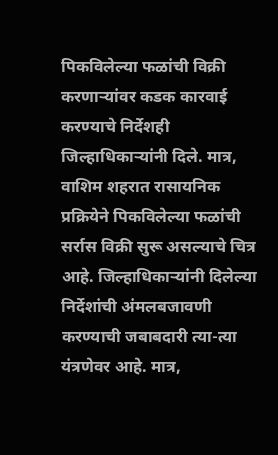पिकविलेल्या फळांची विक्री करणार्‍यांवर कडक कारवाई करण्याचे निर्देशही जिल्हाधिकार्‍यांनी दिले. मात्र, वाशिम शहरात रासायनिक प्रक्रियेने पिकविलेल्या फळांची सर्रास विक्री सुरू असल्याचे चित्र आहे. जिल्हाधिकार्‍यांनी दिलेल्या निर्देशांची अंमलबजावणी करण्याची जबाबदारी त्या-त्या यंत्रणेवर आहे. मात्र,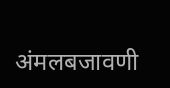अंमलबजावणी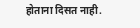होताना दिसत नाही.